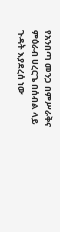የአንበጣ መንጋ በምሥራቅና ምዕራብ ሀረርጌ በሰብል ላይ ጉዳት እያደረሰ ነው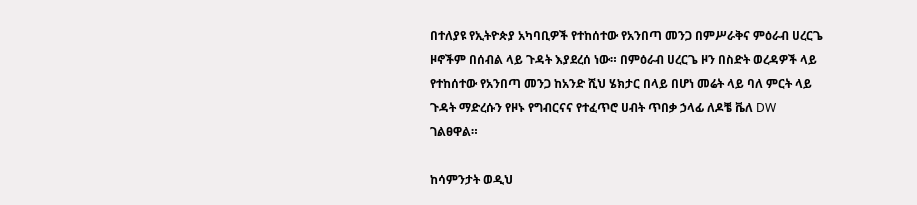በተለያዩ የኢትዮጵያ አካባቢዎች የተከሰተው የአንበጣ መንጋ በምሥራቅና ምዕራብ ሀረርጌ ዞኖችም በሰብል ላይ ጉዳት እያደረሰ ነው። በምዕራብ ሀረርጌ ዞን በስድት ወረዳዎች ላይ የተከሰተው የአንበጣ መንጋ ከአንድ ሺህ ሄክታር በላይ በሆነ መሬት ላይ ባለ ምርት ላይ ጉዳት ማድረሱን የዞኑ የግብርናና የተፈጥሮ ሀብት ጥበቃ ኃላፊ ለዶቼ ቬለ DW ገልፀዋል።

ከሳምንታት ወዲህ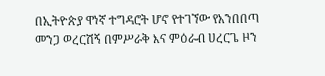በኢትዮጵያ ዋነኛ ተግዳሮት ሆኖ የተገኘው የአንበበጣ መንጋ ወረርሽኝ በምሥራቅ እና ምዕራብ ሀረርጌ ዞን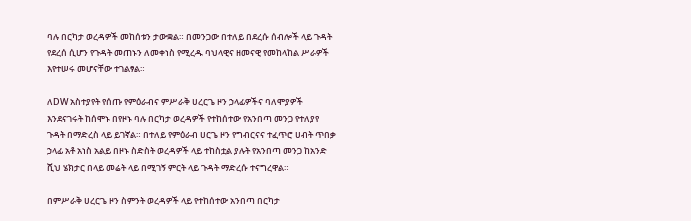ባሉ በርካታ ወረዳዎች መከሰቱን ታውቋል። በመንጋው በተለይ በደረሱ ሰብሎች ላይ ጉዳት የደረሰ ሲሆን የጉዳት መጠኑን ለመቀነስ የሚረዱ ባህላዊና ዘመናዊ የመከላከል ሥራዎች እየተሠሩ መሆናቸው ተገልፃል።

ለDW አስተያየት የሰጡ የምዕራብና ምሥራቅ ሀረርጌ ዞን ኃላፊዎችና ባለሞያዎች እንደናገሩት ከሰሞኑ በየዞኑ ባሉ በርካታ ወረዳዎች የተከሰተው የአንበጣ መንጋ የተለያየ ጉዳት በማድረስ ላይ ይገኛል። በተለይ የምዕራብ ሀርጌ ዞን የግብርናና ተፈጥሮ ሀብት ጥበቃ ኃላፊ አቶ አነስ አልይ በዞኑ ስድስት ወረዳዎች ላይ ተከስቷል ያሉት የአንበጣ መንጋ ከአንድ ሺህ ሄክታር በላይ መሬት ላይ በሚገኝ ምርት ላይ ጉዳት ማድረሱ ተናግረዋል።

በምሥራቅ ሀረርጌ ዞን ስምንት ወረዳዎች ላይ የተከሰተው አንበጣ በርካታ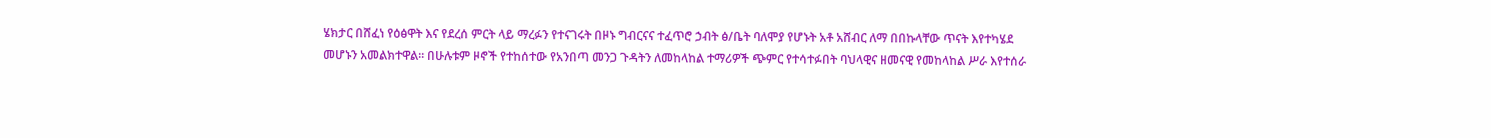ሄክታር በሸፈነ የዕፅዋት እና የደረሰ ምርት ላይ ማረፉን የተናገሩት በዞኑ ግብርናና ተፈጥሮ ኃብት ፅ/ቤት ባለሞያ የሆኑት አቶ አሸብር ለማ በበኩላቸው ጥናት እየተካሄደ መሆኑን አመልክተዋል። በሁሉቱም ዞኖች የተከሰተው የአንበጣ መንጋ ጉዳትን ለመከላከል ተማሪዎች ጭምር የተሳተፉበት ባህላዊና ዘመናዊ የመከላከል ሥራ እየተሰራ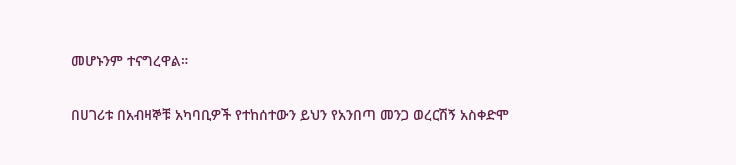መሆኑንም ተናግረዋል።

በሀገሪቱ በአብዛኞቹ አካባቢዎች የተከሰተውን ይህን የአንበጣ መንጋ ወረርሽኝ አስቀድሞ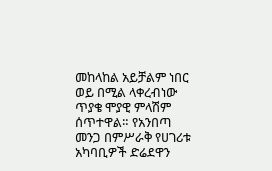መከላከል አይቻልም ነበር ወይ በሚል ላቀረብነው ጥያቄ ሞያዊ ምላሽም ሰጥተዋል። የአንበጣ መንጋ በምሥራቅ የሀገሪቱ አካባቢዎች ድሬደዋን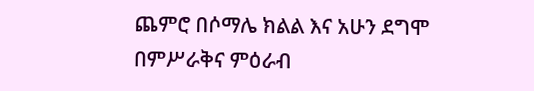ጨምሮ በሶማሌ ክልል እና አሁን ደግሞ በምሥራቅና ምዕራብ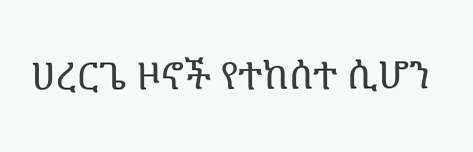ሀረርጌ ዞኖች የተከሰተ ሲሆን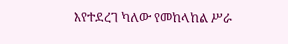እየተደረገ ካለው የመከላከል ሥራ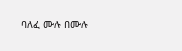ባለፈ ሙሉ በሙሉ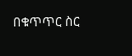በቁጥጥር ስር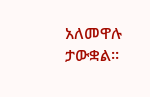አለመዋሉ ታውቋል።